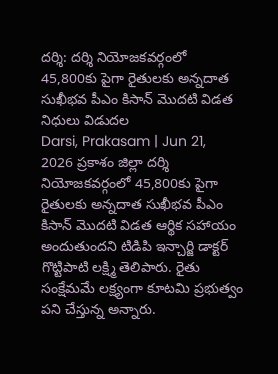దర్శి: దర్శి నియోజకవర్గంలో 45,800కు పైగా రైతులకు అన్నదాత సుఖీభవ పీఎం కిసాన్ మొదటి విడత నిధులు విడుదల
Darsi, Prakasam | Jun 21, 2026 ప్రకాశం జిల్లా దర్శి నియోజకవర్గంలో 45,800కు పైగా రైతులకు అన్నదాత సుఖీభవ పీఎం కిసాన్ మొదటి విడత ఆర్థిక సహాయం అందుతుందని టిడిపి ఇన్చార్జి డాక్టర్ గొట్టిపాటి లక్ష్మి తెలిపారు. రైతు సంక్షేమమే లక్ష్యంగా కూటమి ప్రభుత్వం పని చేస్తున్న అన్నారు.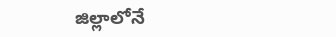జిల్లాలోనే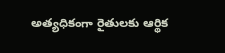అత్యధికంగా రైతులకు ఆర్థిక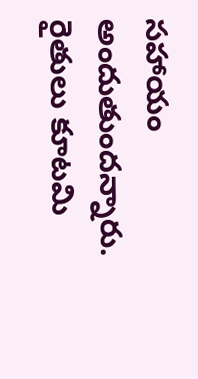సహాయం అందుతుందన్నారు. రైతులు కూటమి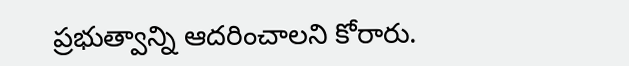ప్రభుత్వాన్ని ఆదరించాలని కోరారు.